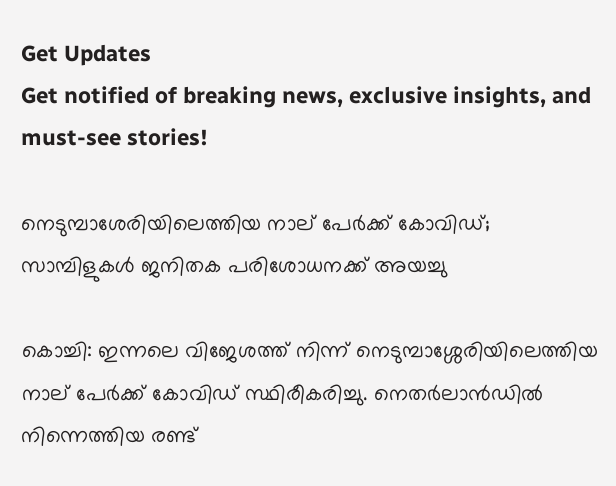Get Updates
Get notified of breaking news, exclusive insights, and must-see stories!

നെടുമ്പാശേരിയിലെത്തിയ നാല് പേര്‍ക്ക് കോവിഡ്; സാമ്പിളുകള്‍ ജനിതക പരിശോധനക്ക് അയച്ചു

കൊച്ചി: ഇന്നലെ വിജേശത്ത് നിന്ന് നെടുമ്പാശ്ശേരിയിലെത്തിയ നാല് പേര്‍ക്ക് കോവിഡ് സ്ഥിരീകരിച്ചു. നെതര്‍ലാന്‍ഡില്‍ നിന്നെത്തിയ രണ്ട്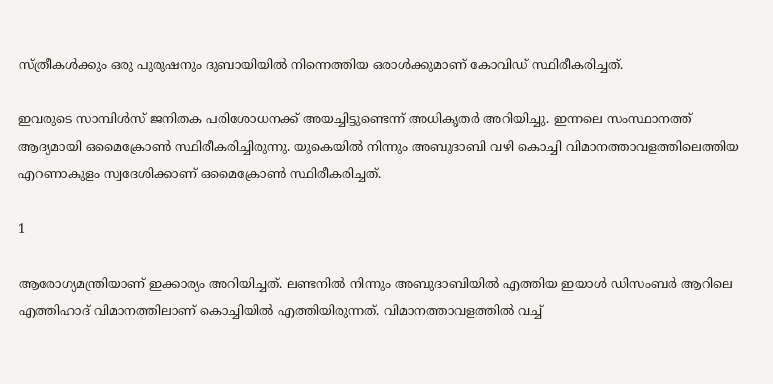സ്ത്രീകള്‍ക്കും ഒരു പുരുഷനും ദുബായിയില്‍ നിന്നെത്തിയ ഒരാള്‍ക്കുമാണ് കോവിഡ് സ്ഥിരീകരിച്ചത്.

ഇവരുടെ സാമ്പിള്‍സ് ജനിതക പരിശോധനക്ക് അയച്ചിട്ടുണ്ടെന്ന് അധികൃതര്‍ അറിയിച്ചു. ഇന്നലെ സംസ്ഥാനത്ത് ആദ്യമായി ഒമൈക്രോണ്‍ സ്ഥിരീകരിച്ചിരുന്നു. യുകെയില്‍ നിന്നും അബുദാബി വഴി കൊച്ചി വിമാനത്താവളത്തിലെത്തിയ എറണാകുളം സ്വദേശിക്കാണ് ഒമൈക്രോണ്‍ സ്ഥിരീകരിച്ചത്.

1

ആരോഗ്യമന്ത്രിയാണ് ഇക്കാര്യം അറിയിച്ചത്. ലണ്ടനില്‍ നിന്നും അബുദാബിയില്‍ എത്തിയ ഇയാള്‍ ഡിസംബര്‍ ആറിലെ എത്തിഹാദ് വിമാനത്തിലാണ് കൊച്ചിയില്‍ എത്തിയിരുന്നത്. വിമാനത്താവളത്തില്‍ വച്ച്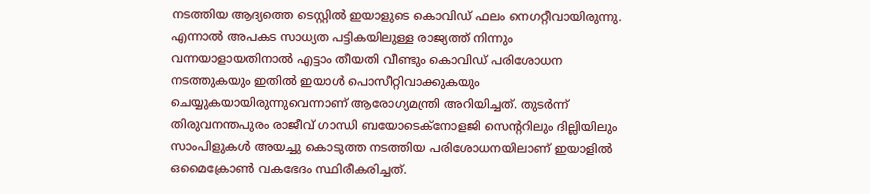നടത്തിയ ആദ്യത്തെ ടെസ്റ്റില്‍ ഇയാളുടെ കൊവിഡ് ഫലം നെഗറ്റീവായിരുന്നു. എന്നാല്‍ അപകട സാധ്യത പട്ടികയിലുള്ള രാജ്യത്ത് നിന്നും വന്നയാളായതിനാല്‍ എട്ടാം തീയതി വീണ്ടും കൊവിഡ് പരിശോധന നടത്തുകയും ഇതില്‍ ഇയാള്‍ പൊസീറ്റിവാക്കുകയും ചെയ്യുകയായിരുന്നുവെന്നാണ് ആരോഗ്യമന്ത്രി അറിയിച്ചത്. തുടര്‍ന്ന് തിരുവനന്തപുരം രാജീവ് ഗാന്ധി ബയോടെക്‌നോളജി സെന്ററിലും ദില്ലിയിലും സാംപിളുകള്‍ അയച്ചു കൊടുത്ത നടത്തിയ പരിശോധനയിലാണ് ഇയാളില്‍ ഒമൈക്രോണ്‍ വകഭേദം സ്ഥിരീകരിച്ചത്.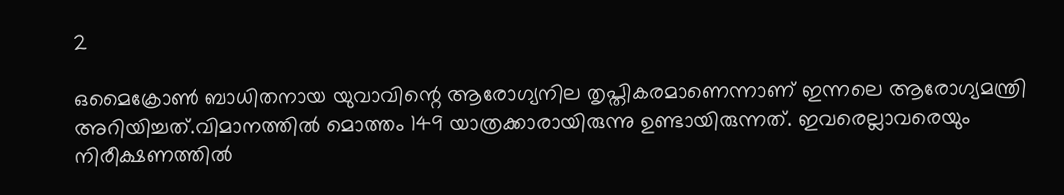2

ഒമൈക്രോണ്‍ ബാധിതനായ യുവാവിന്റെ ആരോഗ്യനില തൃപ്തികരമാണെന്നാണ് ഇന്നലെ ആരോഗ്യമന്ത്രി അറിയിച്ചത്.വിമാനത്തില്‍ മൊത്തം 149 യാത്രക്കാരായിരുന്നു ഉണ്ടായിരുന്നത്. ഇവരെല്ലാവരെയും നിരീക്ഷണത്തില്‍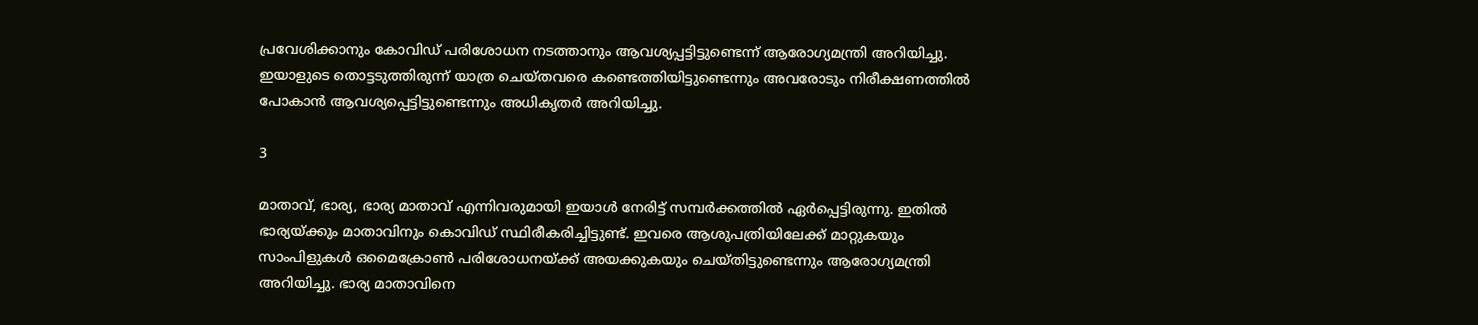പ്രവേശിക്കാനും കോവിഡ് പരിശോധന നടത്താനും ആവശ്യപ്പട്ടിട്ടുണ്ടെന്ന് ആരോഗ്യമന്ത്രി അറിയിച്ചു. ഇയാളുടെ തൊട്ടടുത്തിരുന്ന് യാത്ര ചെയ്തവരെ കണ്ടെത്തിയിട്ടുണ്ടെന്നും അവരോടും നിരീക്ഷണത്തില്‍ പോകാന്‍ ആവശ്യപ്പെട്ടിട്ടുണ്ടെന്നും അധികൃതര്‍ അറിയിച്ചു.

3

മാതാവ്, ഭാര്യ, ഭാര്യ മാതാവ് എന്നിവരുമായി ഇയാള്‍ നേരിട്ട് സമ്പര്‍ക്കത്തില്‍ ഏര്‍പ്പെട്ടിരുന്നു. ഇതില്‍ ഭാര്യയ്ക്കും മാതാവിനും കൊവിഡ് സ്ഥിരീകരിച്ചിട്ടുണ്ട്. ഇവരെ ആശുപത്രിയിലേക്ക് മാറ്റുകയും സാംപിളുകള്‍ ഒമൈക്രോണ്‍ പരിശോധനയ്ക്ക് അയക്കുകയും ചെയ്തിട്ടുണ്ടെന്നും ആരോഗ്യമന്ത്രി അറിയിച്ചു. ഭാര്യ മാതാവിനെ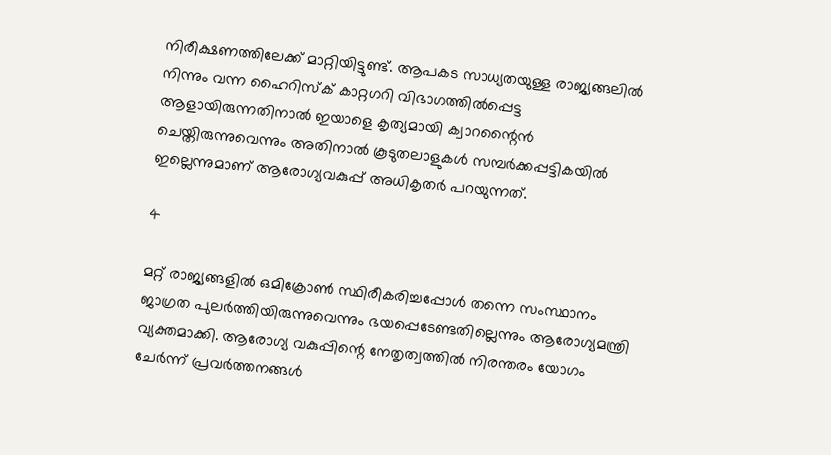നിരീക്ഷണത്തിലേക്ക് മാറ്റിയിട്ടുണ്ട്. ആപകട സാധ്യതയുള്ള രാജ്യങ്ങലില്‍ നിന്നും വന്ന ഹൈറിസ്‌ക് കാറ്റഗറി വിഭാഗത്തില്‍പ്പെട്ട ആളായിരുന്നതിനാല്‍ ഇയാളെ കൃത്യമായി ക്വാറന്റൈന്‍ ചെയ്തിരുന്നുവെന്നും അതിനാല്‍ കൂടുതലാളുകള്‍ സമ്പര്‍ക്കപ്പട്ടികയില്‍ ഇല്ലെന്നുമാണ് ആരോഗ്യവകുപ്പ് അധികൃതര്‍ പറയുന്നത്.

4

മറ്റ് രാജ്യങ്ങളില്‍ ഒമിക്രോണ്‍ സ്ഥിരീകരിച്ചപ്പോള്‍ തന്നെ സംസ്ഥാനം ജാഗ്രത പുലര്‍ത്തിയിരുന്നുവെന്നും ഭയപ്പെടേണ്ടതില്ലെന്നും ആരോഗ്യമന്ത്രി വ്യക്തമാക്കി. ആരോഗ്യ വകുപ്പിന്റെ നേതൃത്വത്തില്‍ നിരന്തരം യോഗം ചേര്‍ന്ന് പ്രവര്‍ത്തനങ്ങള്‍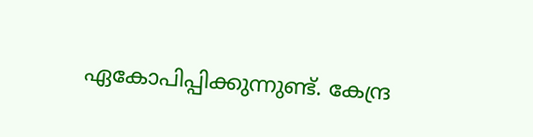ഏകോപിപ്പിക്കുന്നുണ്ട്. കേന്ദ്ര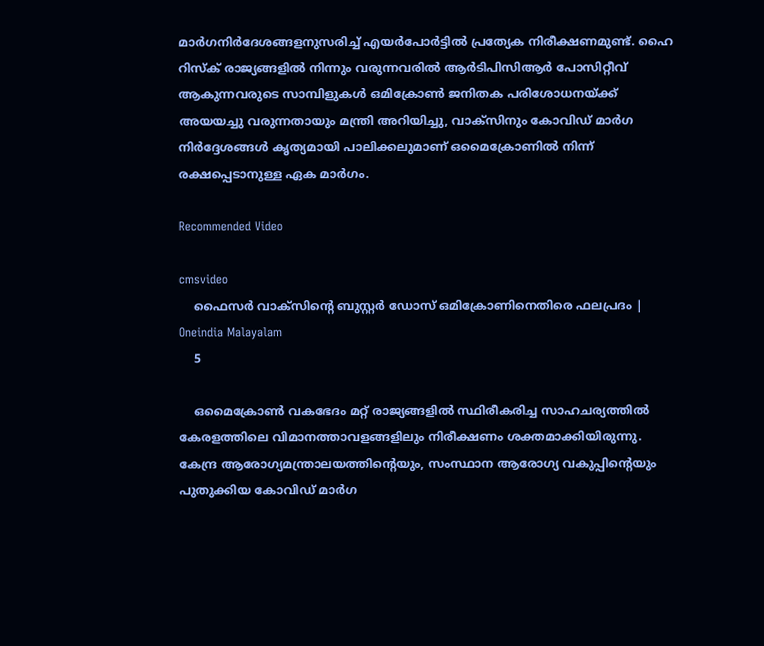മാര്‍ഗനിര്‍ദേശങ്ങളനുസരിച്ച് എയര്‍പോര്‍ട്ടില്‍ പ്രത്യേക നിരീക്ഷണമുണ്ട്. ഹൈ റിസ്‌ക് രാജ്യങ്ങളില്‍ നിന്നും വരുന്നവരില്‍ ആര്‍ടിപിസിആര്‍ പോസിറ്റീവ് ആകുന്നവരുടെ സാമ്പിളുകള്‍ ഒമിക്രോണ്‍ ജനിതക പരിശോധനയ്ക്ക് അയയച്ചു വരുന്നതായും മന്ത്രി അറിയിച്ചു, വാക്‌സിനും കോവിഡ് മാര്‍ഗ നിര്‍ദ്ദേശങ്ങള്‍ കൃത്യമായി പാലിക്കലുമാണ് ഒമൈക്രോണില്‍ നിന്ന് രക്ഷപ്പെടാനുള്ള ഏക മാര്‍ഗം.

Recommended Video

cmsvideo
    ഫൈസര്‍ വാക്‌സിന്റെ ബുസ്റ്റര്‍ ഡോസ് ഒമിക്രോണിനെതിരെ ഫലപ്രദം | Oneindia Malayalam
    5

    ഒമൈക്രോണ്‍ വകഭേദം മറ്റ് രാജ്യങ്ങളില്‍ സ്ഥിരീകരിച്ച സാഹചര്യത്തില്‍ കേരളത്തിലെ വിമാനത്താവളങ്ങളിലും നിരീക്ഷണം ശക്തമാക്കിയിരുന്നു. കേന്ദ്ര ആരോഗ്യമന്ത്രാലയത്തിന്റെയും, സംസ്ഥാന ആരോഗ്യ വകുപ്പിന്റെയും പുതുക്കിയ കോവിഡ് മാര്‍ഗ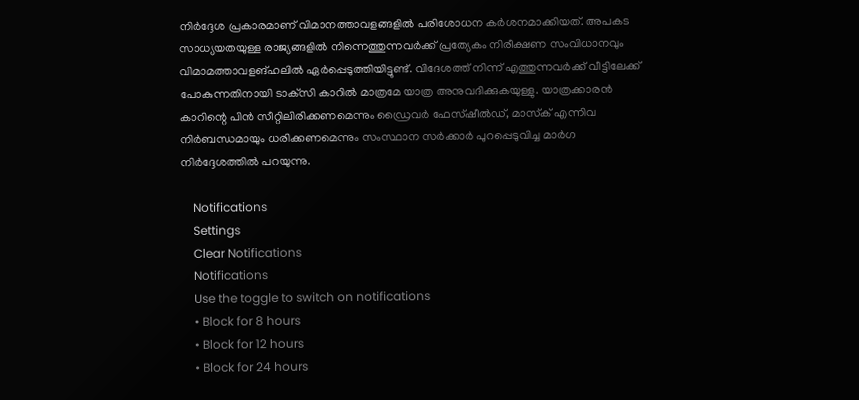നിര്‍ദ്ദേശ പ്രകാരമാണ് വിമാനത്താവളങ്ങളില്‍ പരിശോധന കര്‍ശനമാക്കിയത്. അപകട സാധ്യയതയുള്ള രാജ്യങ്ങളില്‍ നിന്നെത്തുന്നവര്‍ക്ക് പ്രത്യേകം നിരീക്ഷണ സംവിധാനവും വിമാമത്താവളങ്ഹലില്‍ ഏര്‍പ്പെടുത്തിയിട്ടുണ്ട്. വിദേശത്ത് നിന്ന് എത്തുന്നവര്‍ക്ക് വീട്ടിലേക്ക് പോകുന്നതിനായി ടാക്‌സി കാറില്‍ മാത്രമേ യാത്ര അനുവദിക്കുകയുള്ളു. യാത്രക്കാരന്‍ കാറിന്റെ പിന്‍ സീറ്റിലിരിക്കണമെന്നും ഡ്രൈവര്‍ ഫേസ്ഷീല്‍ഡ്, മാസ്‌ക് എന്നിവ നിര്‍ബന്ധമായും ധരിക്കണമെന്നും സംസ്ഥാന സര്‍ക്കാര്‍ പുറപ്പെടുവിച്ച മാര്‍ഗ നിര്‍ദ്ദേശത്തില്‍ പറയുന്നു.

    Notifications
    Settings
    Clear Notifications
    Notifications
    Use the toggle to switch on notifications
    • Block for 8 hours
    • Block for 12 hours
    • Block for 24 hours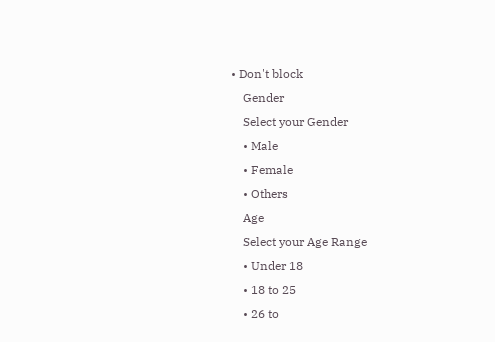• Don't block
    Gender
    Select your Gender
    • Male
    • Female
    • Others
    Age
    Select your Age Range
    • Under 18
    • 18 to 25
    • 26 to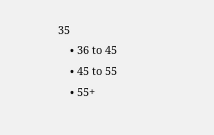35
    • 36 to 45
    • 45 to 55
    • 55+